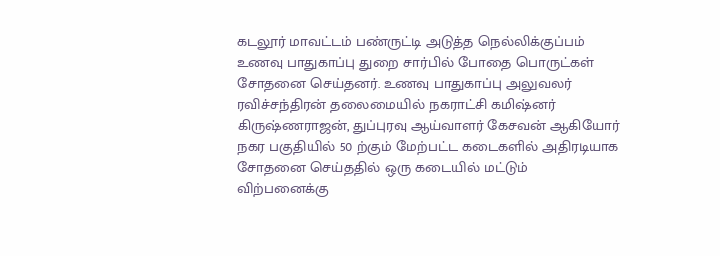கடலூர் மாவட்டம் பண்ருட்டி அடுத்த நெல்லிக்குப்பம் உணவு பாதுகாப்பு துறை சார்பில் போதை பொருட்கள் சோதனை செய்தனர். உணவு பாதுகாப்பு அலுவலர் ரவிச்சந்திரன் தலைமையில் நகராட்சி கமிஷ்னர் கிருஷ்ணராஜன், துப்புரவு ஆய்வாளர் கேசவன் ஆகியோர் நகர பகுதியில் 50 ற்கும் மேற்பட்ட கடைகளில் அதிரடியாக சோதனை செய்ததில் ஒரு கடையில் மட்டும் விற்பனைக்கு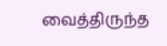வைத்திருந்த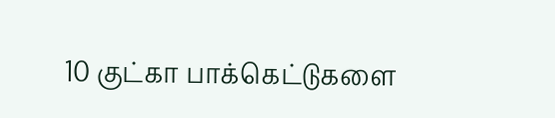10 குட்கா பாக்கெட்டுகளை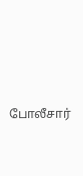போலீசார்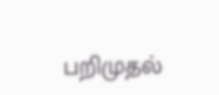பறிமுதல்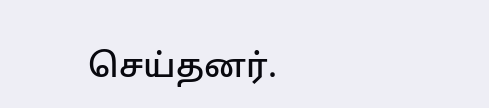செய்தனர்.